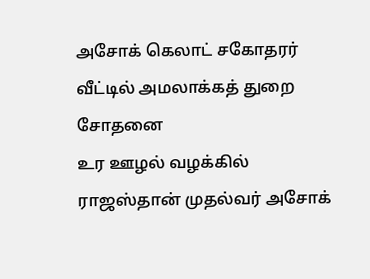அசோக் கெலாட் சகோதரர் வீட்டில் அமலாக்கத் துறை சோதனை
உர ஊழல் வழக்கில் ராஜஸ்தான் முதல்வர் அசோக்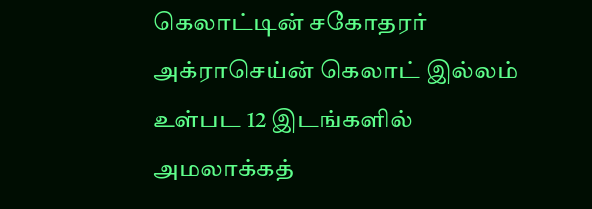கெலாட்டின் சகோதரர் அக்ராசெய்ன் கெலாட் இல்லம் உள்பட 12 இடங்களில் அமலாக்கத்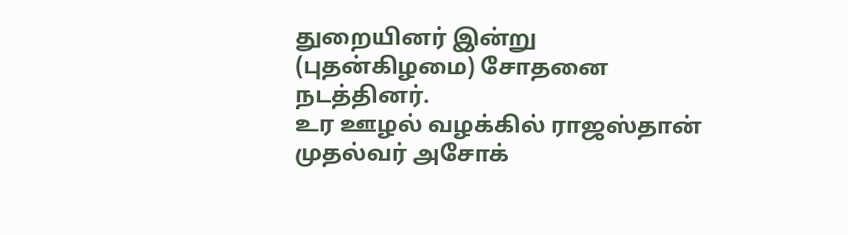துறையினர் இன்று (புதன்கிழமை) சோதனை நடத்தினர்.
உர ஊழல் வழக்கில் ராஜஸ்தான் முதல்வர் அசோக்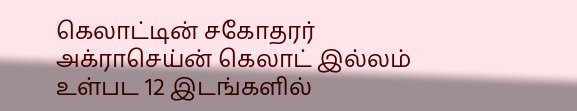கெலாட்டின் சகோதரர் அக்ராசெய்ன் கெலாட் இல்லம் உள்பட 12 இடங்களில்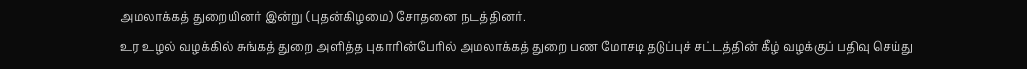அமலாக்கத் துறையினர் இன்று (புதன்கிழமை) சோதனை நடத்தினர்.
உர உழல் வழக்கில் சுங்கத் துறை அளித்த புகாரின்பேரில் அமலாக்கத் துறை பண மோசடி தடுப்புச் சட்டத்தின் கீழ் வழக்குப் பதிவு செய்து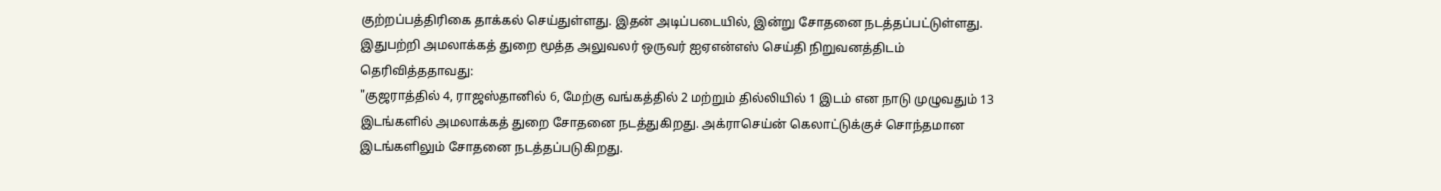குற்றப்பத்திரிகை தாக்கல் செய்துள்ளது. இதன் அடிப்படையில், இன்று சோதனை நடத்தப்பட்டுள்ளது.
இதுபற்றி அமலாக்கத் துறை மூத்த அலுவலர் ஒருவர் ஐஏஎன்எஸ் செய்தி நிறுவனத்திடம் தெரிவித்ததாவது:
"குஜராத்தில் 4, ராஜஸ்தானில் 6, மேற்கு வங்கத்தில் 2 மற்றும் தில்லியில் 1 இடம் என நாடு முழுவதும் 13 இடங்களில் அமலாக்கத் துறை சோதனை நடத்துகிறது. அக்ராசெய்ன் கெலாட்டுக்குச் சொந்தமான இடங்களிலும் சோதனை நடத்தப்படுகிறது.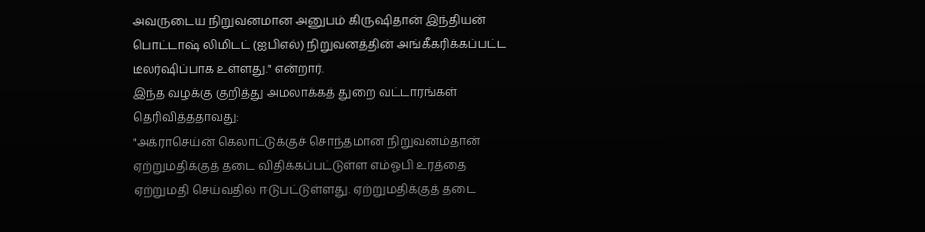அவருடைய நிறுவனமான அனுபம் கிருஷிதான் இந்தியன் பொட்டாஷ் லிமிடட் (ஐபிஎல்) நிறுவனத்தின் அங்கீகரிக்கப்பட்ட டீலர்ஷிப்பாக உள்ளது." என்றார்.
இந்த வழக்கு குறித்து அமலாக்கத் துறை வட்டாரங்கள் தெரிவித்ததாவது:
"அக்ராசெய்ன் கெலாட்டுக்குச் சொந்தமான நிறுவனம்தான் ஏற்றுமதிக்குத் தடை விதிக்கப்பட்டுள்ள எம்ஓபி உரத்தை ஏற்றுமதி செய்வதில் ஈடுபட்டுள்ளது. ஏற்றுமதிக்குத் தடை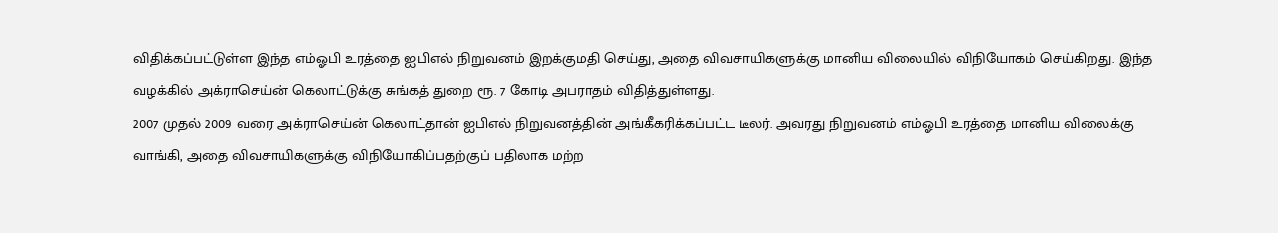விதிக்கப்பட்டுள்ள இந்த எம்ஓபி உரத்தை ஐபிஎல் நிறுவனம் இறக்குமதி செய்து, அதை விவசாயிகளுக்கு மானிய விலையில் விநியோகம் செய்கிறது. இந்த வழக்கில் அக்ராசெய்ன் கெலாட்டுக்கு சுங்கத் துறை ரூ. 7 கோடி அபராதம் விதித்துள்ளது.
2007 முதல் 2009 வரை அக்ராசெய்ன் கெலாட்தான் ஐபிஎல் நிறுவனத்தின் அங்கீகரிக்கப்பட்ட டீலர். அவரது நிறுவனம் எம்ஓபி உரத்தை மானிய விலைக்கு வாங்கி, அதை விவசாயிகளுக்கு விநியோகிப்பதற்குப் பதிலாக மற்ற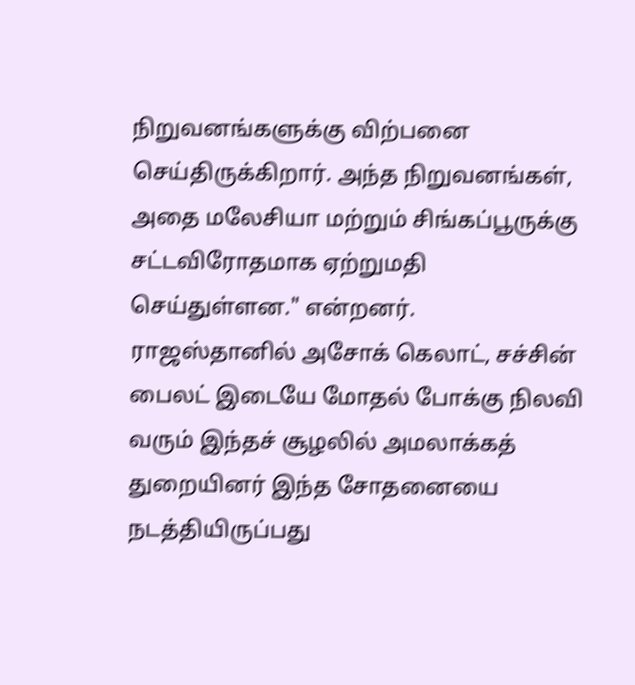நிறுவனங்களுக்கு விற்பனை செய்திருக்கிறார். அந்த நிறுவனங்கள், அதை மலேசியா மற்றும் சிங்கப்பூருக்கு சட்டவிரோதமாக ஏற்றுமதி செய்துள்ளன." என்றனர்.
ராஜஸ்தானில் அசோக் கெலாட், சச்சின் பைலட் இடையே மோதல் போக்கு நிலவி வரும் இந்தச் சூழலில் அமலாக்கத் துறையினர் இந்த சோதனையை நடத்தியிருப்பது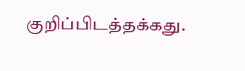குறிப்பிடத்தக்கது.